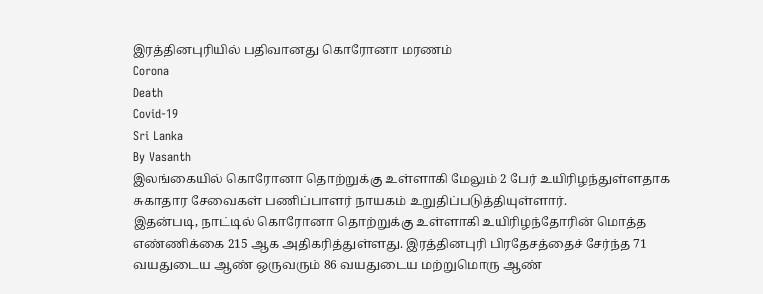இரத்தினபுரியில் பதிவானது கொரோனா மரணம்
Corona
Death
Covid-19
Sri Lanka
By Vasanth
இலங்கையில் கொரோனா தொற்றுக்கு உள்ளாகி மேலும் 2 பேர் உயிரிழந்துள்ளதாக சுகாதார சேவைகள் பணிப்பாளர் நாயகம் உறுதிப்படுத்தியுள்ளார்.
இதன்படி, நாட்டில் கொரோனா தொற்றுக்கு உள்ளாகி உயிரிழந்தோரின் மொத்த எண்ணிக்கை 215 ஆக அதிகரித்துள்ளது. இரத்தினபுரி பிரதேசத்தைச் சேர்ந்த 71 வயதுடைய ஆண் ஒருவரும் 86 வயதுடைய மற்றுமொரு ஆண்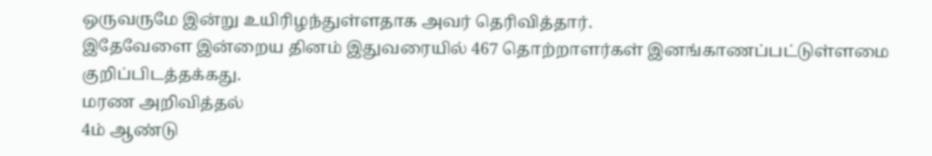ஒருவருமே இன்று உயிரிழந்துள்ளதாக அவர் தெரிவித்தார்.
இதேவேளை இன்றைய தினம் இதுவரையில் 467 தொற்றாளர்கள் இனங்காணப்பட்டுள்ளமை குறிப்பிடத்தக்கது.
மரண அறிவித்தல்
4ம் ஆண்டு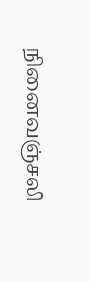நினைவஞ்சலி